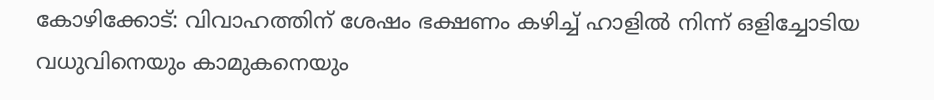കോഴിക്കോട്: വിവാഹത്തിന് ശേഷം ഭക്ഷണം കഴിച്ച്‌ ഹാളില്‍ നിന്ന് ഒളിച്ചോടിയ വധുവിനെയും കാമുകനെയും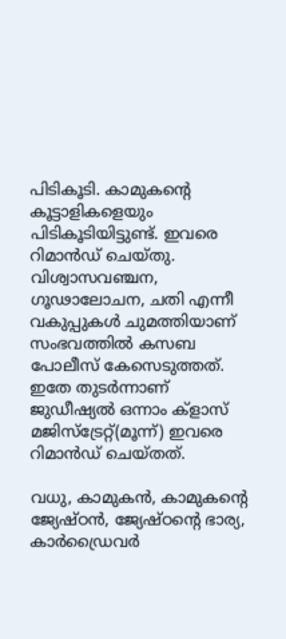പിടികൂടി. കാമുകന്റെ കൂട്ടാളികളെയും പിടികൂടിയിട്ടുണ്ട്. ഇവരെ റിമാന്‍ഡ് ചെയ്തു. വിശ്വാസവഞ്ചന, ഗൂഢാലോചന, ചതി എന്നീ വകുപ്പുകള്‍ ചുമത്തിയാണ് സംഭവത്തില്‍ കസബ പോലീസ് കേസെടുത്തത്. ഇതേ തുടര്‍ന്നാണ് ജുഡീഷ്യല്‍ ഒന്നാം ക്‌ളാസ് മജിസ്‌ട്രേറ്റ്(മൂന്ന്) ഇവരെ റിമാന്‍ഡ് ചെയ്തത്.

വധു, കാമുകന്‍, കാമുകന്റെ ജ്യേഷ്ഠന്‍, ജ്യേഷ്ഠന്റെ ഭാര്യ, കാര്‍ഡ്രൈവര്‍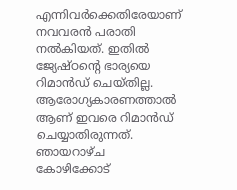എന്നിവര്‍ക്കെതിരേയാണ് നവവരന്‍ പരാതി നല്‍കിയത്. ഇതില്‍ ജ്യേഷ്ഠന്റെ ഭാര്യയെ റിമാന്‍ഡ് ചെയ്തില്ല. ആരോഗ്യകാരണത്താല്‍ ആണ് ഇവരെ റിമാന്‍ഡ് ചെയ്യാതിരുന്നത്. ഞായറാഴ്ച കോഴിക്കോട്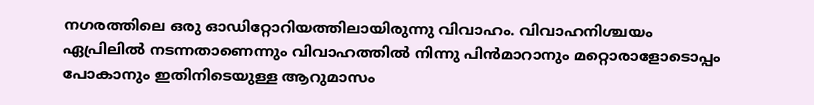നഗരത്തിലെ ഒരു ഓഡിറ്റോറിയത്തിലായിരുന്നു വിവാഹം. വിവാഹനിശ്ചയം ഏപ്രിലില്‍ നടന്നതാണെന്നും വിവാഹത്തില്‍ നിന്നു പിന്‍മാറാനും മറ്റൊരാളോടൊപ്പം പോകാനും ഇതിനിടെയുള്ള ആറുമാസം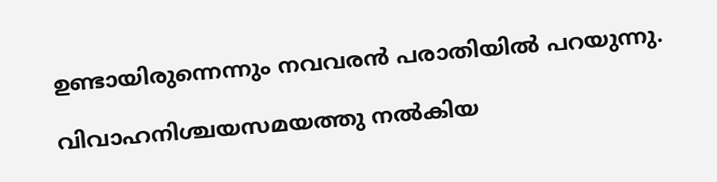ഉണ്ടായിരുന്നെന്നും നവവരന്‍ പരാതിയില്‍ പറയുന്നു.

വിവാഹനിശ്ചയസമയത്തു നല്‍കിയ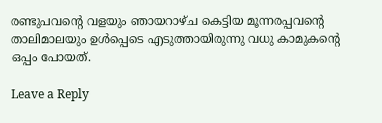രണ്ടുപവന്റെ വളയും ഞായറാഴ്ച കെട്ടിയ മൂന്നരപ്പവന്റെ താലിമാലയും ഉള്‍പ്പെടെ എടുത്തായിരുന്നു വധു കാമുകന്റെ ഒപ്പം പോയത്.

Leave a Reply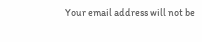Your email address will not be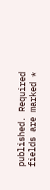published. Required fields are marked *